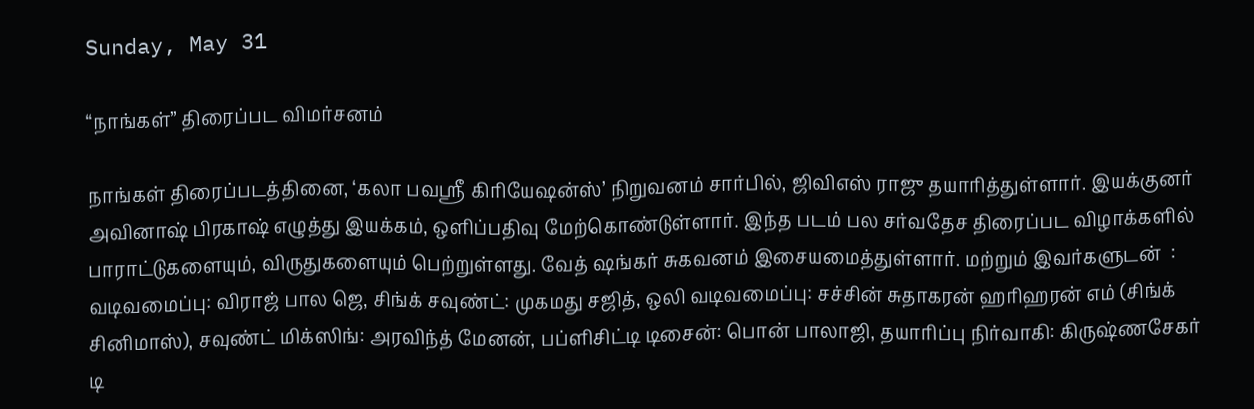Sunday, May 31

“நாங்கள்” திரைப்பட விமர்சனம்

நாங்கள் திரைப்படத்தினை, ‘கலா பவஸ்ரீ கிரியேஷன்ஸ்’ நிறுவனம் சார்பில், ஜிவிஎஸ் ராஜு தயாரித்துள்ளார். இயக்குனர் அவினாஷ் பிரகாஷ் எழுத்து இயக்கம், ஒளிப்பதிவு மேற்கொண்டுள்ளார். இந்த படம் பல சர்வதேச திரைப்பட விழாக்களில் பாராட்டுகளையும், விருதுகளையும் பெற்றுள்ளது. வேத் ஷங்கர் சுகவனம் இசையமைத்துள்ளார். மற்றும் இவர்களுடன்  : வடிவமைப்பு: விராஜ் பால ஜெ, சிங்க் சவுண்ட்: முகமது சஜித், ஒலி வடிவமைப்பு: சச்சின் சுதாகரன் ஹரிஹரன் எம் (சிங்க் சினிமாஸ்), சவுண்ட் மிக்ஸிங்: அரவிந்த் மேனன், பப்ளிசிட்டி டிசைன்: பொன் பாலாஜி, தயாரிப்பு நிர்வாகி: கிருஷ்ணசேகர் டி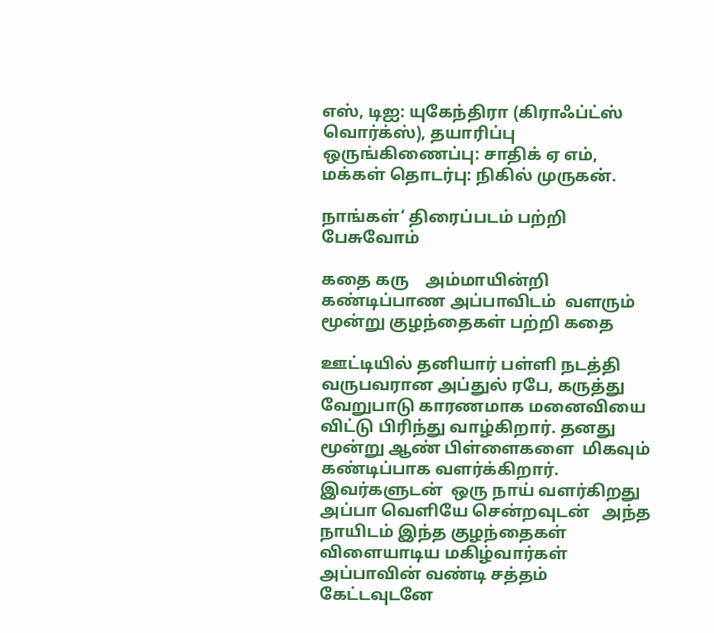எஸ், டிஐ: யுகேந்திரா (கிராஃப்ட்ஸ் வொர்க்ஸ்), தயாரிப்பு ஒருங்கிணைப்பு: சாதிக் ஏ எம், மக்கள் தொடர்பு: நிகில் முருகன்.

நாங்கள்‘ திரைப்படம் பற்றி பேசுவோம்

கதை கரு    அம்மாயின்றி கண்டிப்பாண அப்பாவிடம்  வளரும் மூன்று குழந்தைகள் பற்றி கதை

ஊட்டியில் தனியார் பள்ளி நடத்தி வருபவரான அப்துல் ரபே, கருத்து வேறுபாடு காரணமாக மனைவியை விட்டு பிரிந்து வாழ்கிறார். தனது மூன்று ஆண் பிள்ளைகளை  மிகவும் கண்டிப்பாக வளர்க்கிறார். இவர்களுடன்  ஒரு நாய் வளர்கிறது அப்பா வெளியே சென்றவுடன்   அந்த நாயிடம் இந்த குழந்தைகள் விளையாடிய மகிழ்வார்கள் அப்பாவின் வண்டி சத்தம் கேட்டவுடனே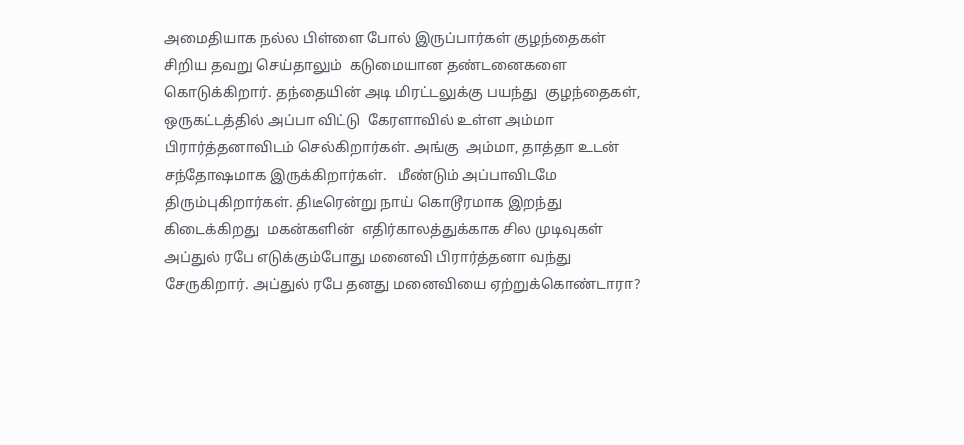அமைதியாக நல்ல பிள்ளை போல் இருப்பார்கள் குழந்தைகள்  சிறிய தவறு செய்தாலும்  கடுமையான தண்டனைகளை கொடுக்கிறார். தந்தையின் அடி மிரட்டலுக்கு பயந்து  குழந்தைகள், ஒருகட்டத்தில் அப்பா விட்டு  கேரளாவில் உள்ள அம்மா பிரார்த்தனாவிடம் செல்கிறார்கள். அங்கு  அம்மா, தாத்தா உடன் சந்தோஷமாக இருக்கிறார்கள்.   மீண்டும் அப்பாவிடமே திரும்புகிறார்கள். திடீரென்று நாய் கொடூரமாக இறந்து கிடைக்கிறது  மகன்களின்  எதிர்காலத்துக்காக சில முடிவுகள் அப்துல் ரபே எடுக்கும்போது மனைவி பிரார்த்தனா வந்து சேருகிறார். அப்துல் ரபே தனது மனைவியை ஏற்றுக்கொண்டாரா?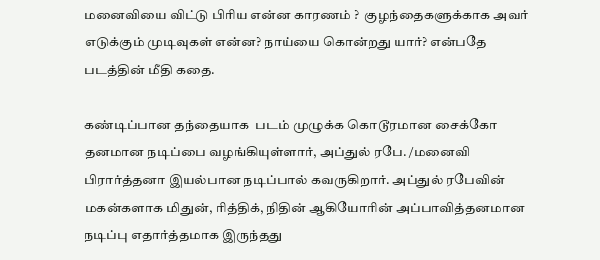மனைவியை விட்டு பிரிய என்ன காரணம் ?  குழந்தைகளுக்காக அவர் எடுக்கும் முடிவுகள் என்ன? நாய்யை கொன்றது யார்? என்பதே படத்தின் மீதி கதை.

கண்டிப்பான தந்தையாக  படம் முழுக்க கொடூரமான சைக்கோ தனமான நடிப்பை வழங்கியுள்ளார், அப்துல் ரபே. /மனைவி பிரார்த்தனா இயல்பான நடிப்பால் கவருகிறார். அப்துல் ரபேவின் மகன்களாக மிதுன், ரித்திக், நிதின் ஆகியோரின் அப்பாவித்தனமான நடிப்பு எதார்த்தமாக இருந்தது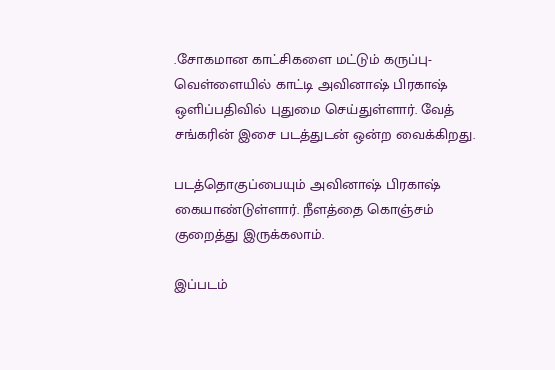.சோகமான காட்சிகளை மட்டும் கருப்பு-வெள்ளையில் காட்டி அவினாஷ் பிரகாஷ் ஒளிப்பதிவில் புதுமை செய்துள்ளார். வேத் சங்கரின் இசை படத்துடன் ஒன்ற வைக்கிறது.

படத்தொகுப்பையும் அவினாஷ் பிரகாஷ் கையாண்டுள்ளார். நீளத்தை கொஞ்சம் குறைத்து இருக்கலாம்.

இப்படம்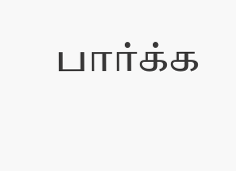பார்க்க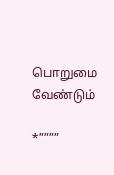பொறுமை  வேண்டும்

*””””